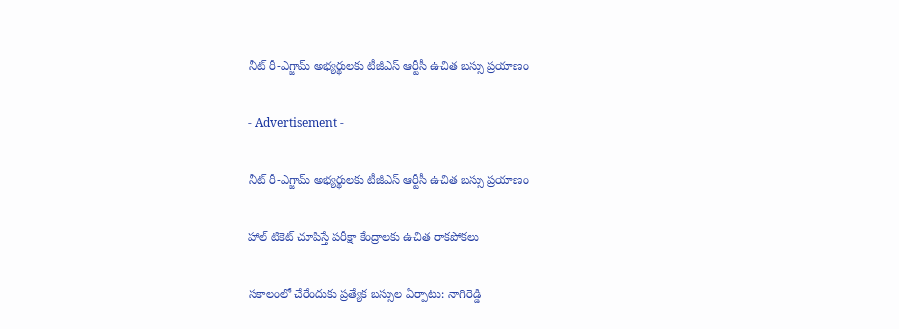నీట్ రీ-ఎగ్జామ్ అభ్యర్థులకు టీజీఎస్ ఆర్టీసీ ఉచిత బస్సు ప్రయాణం

- Advertisement -

నీట్ రీ-ఎగ్జామ్ అభ్యర్థులకు టీజీఎస్ ఆర్టీసీ ఉచిత బస్సు ప్రయాణం

హాల్ టికెట్ చూపిస్తే పరీక్షా కేంద్రాలకు ఉచిత రాకపోకలు

సకాలంలో చేరేందుకు ప్రత్యేక బస్సుల ఏర్పాటు: నాగిరెడ్డి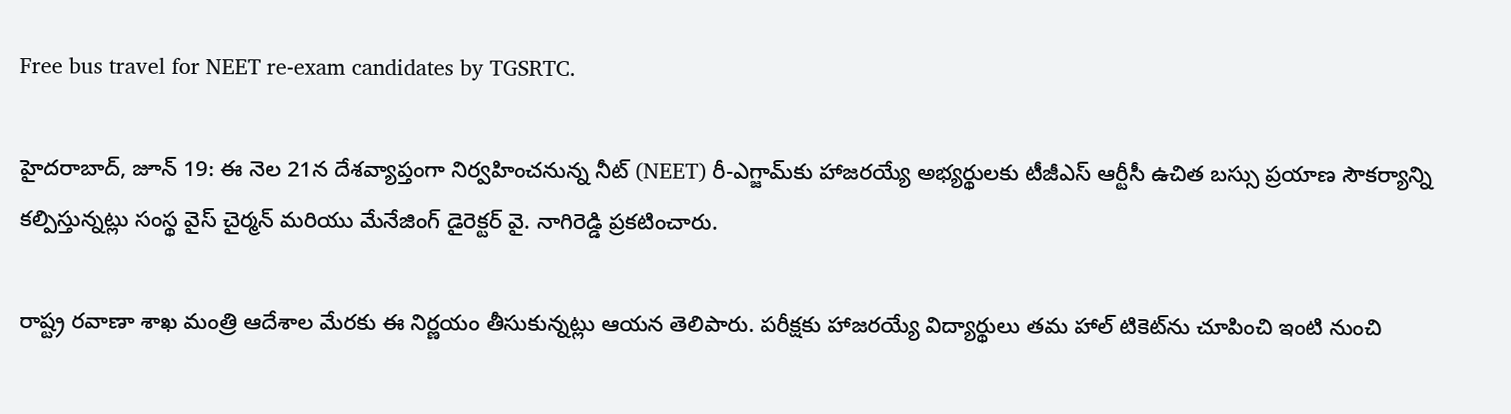Free bus travel for NEET re-exam candidates by TGSRTC.

హైదరాబాద్, జూన్ 19: ఈ నెల 21న దేశవ్యాప్తంగా నిర్వహించనున్న నీట్ (NEET) రీ-ఎగ్జామ్‌కు హాజరయ్యే అభ్యర్థులకు టీజీఎస్ ఆర్టీసీ ఉచిత బస్సు ప్రయాణ సౌకర్యాన్ని కల్పిస్తున్నట్లు సంస్థ వైస్ చైర్మన్ మరియు మేనేజింగ్ డైరెక్టర్ వై. నాగిరెడ్డి ప్రకటించారు.

రాష్ట్ర రవాణా శాఖ మంత్రి ఆదేశాల మేరకు ఈ నిర్ణయం తీసుకున్నట్లు ఆయన తెలిపారు. పరీక్షకు హాజరయ్యే విద్యార్థులు తమ హాల్ టికెట్‌ను చూపించి ఇంటి నుంచి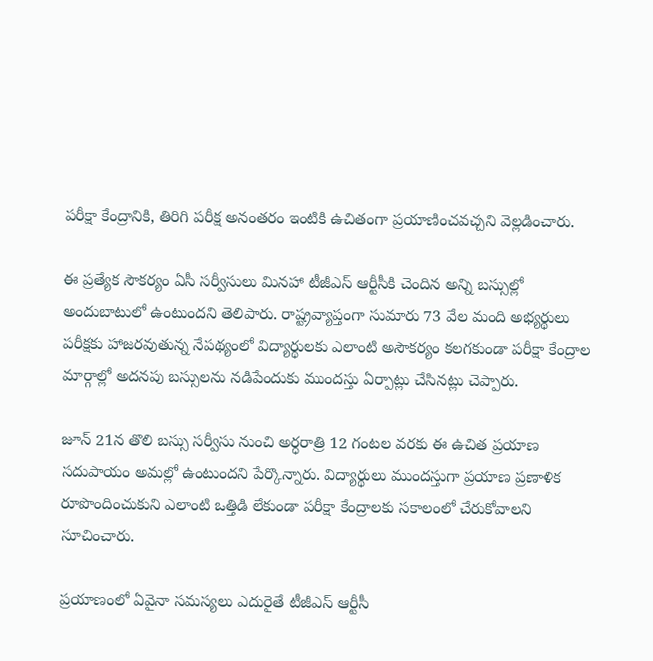పరీక్షా కేంద్రానికి, తిరిగి పరీక్ష అనంతరం ఇంటికి ఉచితంగా ప్రయాణించవచ్చని వెల్లడించారు.

ఈ ప్రత్యేక సౌకర్యం ఏసీ సర్వీసులు మినహా టీజీఎస్ ఆర్టీసీకి చెందిన అన్ని బస్సుల్లో అందుబాటులో ఉంటుందని తెలిపారు. రాష్ట్రవ్యాప్తంగా సుమారు 73 వేల మంది అభ్యర్థులు పరీక్షకు హాజరవుతున్న నేపథ్యంలో విద్యార్థులకు ఎలాంటి అసౌకర్యం కలగకుండా పరీక్షా కేంద్రాల మార్గాల్లో అదనపు బస్సులను నడిపేందుకు ముందస్తు ఏర్పాట్లు చేసినట్లు చెప్పారు.

జూన్ 21న తొలి బస్సు సర్వీసు నుంచి అర్ధరాత్రి 12 గంటల వరకు ఈ ఉచిత ప్రయాణ సదుపాయం అమల్లో ఉంటుందని పేర్కొన్నారు. విద్యార్థులు ముందస్తుగా ప్రయాణ ప్రణాళిక రూపొందించుకుని ఎలాంటి ఒత్తిడి లేకుండా పరీక్షా కేంద్రాలకు సకాలంలో చేరుకోవాలని సూచించారు.

ప్రయాణంలో ఏవైనా సమస్యలు ఎదురైతే టీజీఎస్ ఆర్టీసీ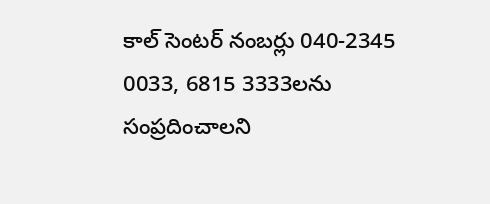కాల్ సెంటర్ నంబర్లు 040-2345 0033, 6815 3333లను సంప్రదించాలని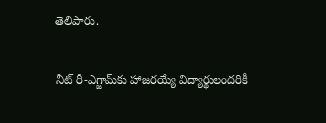తెలిపారు.

నీట్ రీ-ఎగ్జామ్‌కు హాజరయ్యే విద్యార్థులందరికీ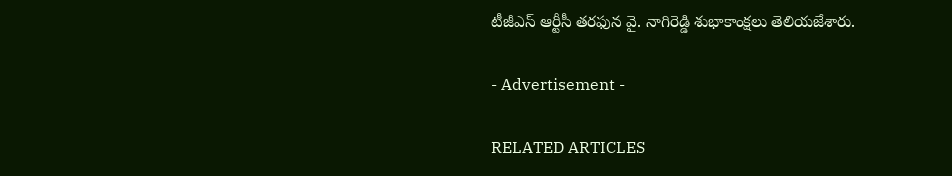టీజీఎస్ ఆర్టీసీ తరఫున వై. నాగిరెడ్డి శుభాకాంక్షలు తెలియజేశారు.

- Advertisement -

RELATED ARTICLES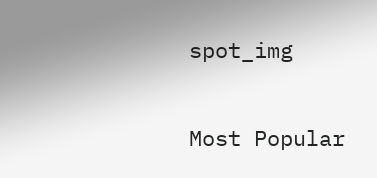spot_img

Most Popular